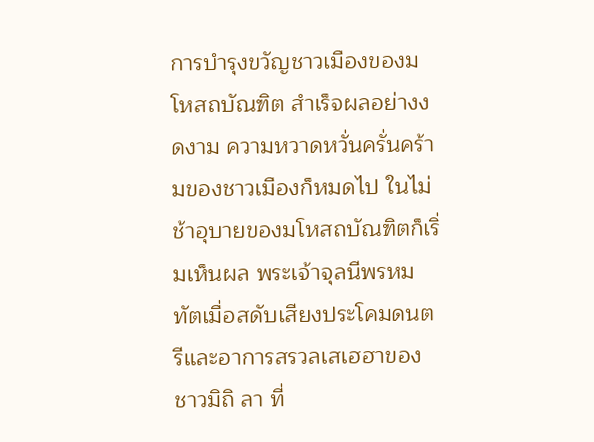การบำรุงขวัญชาวเมืองของมโหสถบัณฑิต สำเร็จผลอย่างงดงาม ความหวาดหวั่นครั่นคร้ามของชาวเมืองก็หมดไป ในไม่ช้าอุบายของมโหสถบัณฑิตก็เริ่มเห็นผล พระเจ้าจุลนีพรหมทัตเมื่อสดับเสียงประโคมดนตรีและอาการสรวลเสเฮฮาของชาวมิถิ ลา ที่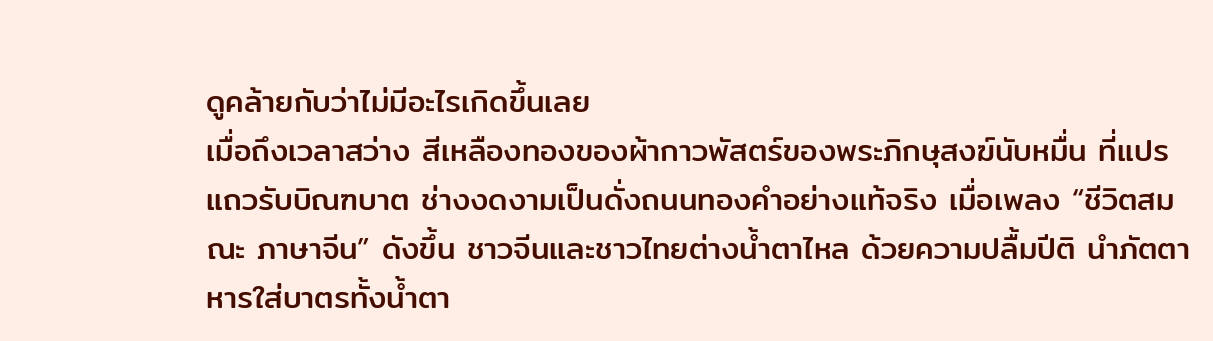ดูคล้ายกับว่าไม่มีอะไรเกิดขึ้นเลย
เมื่อถึงเวลาสว่าง สีเหลืองทองของผ้ากาวพัสตร์ของพระภิกษุสงฆ์นับหมื่น ที่แปรแถวรับบิณฑบาต ช่างงดงามเป็นดั่งถนนทองคำอย่างแท้จริง เมื่อเพลง “ชีวิตสมณะ ภาษาจีน” ดังขึ้น ชาวจีนและชาวไทยต่างน้ำตาไหล ด้วยความปลื้มปีติ นำภัตตาหารใส่บาตรทั้งน้ำตา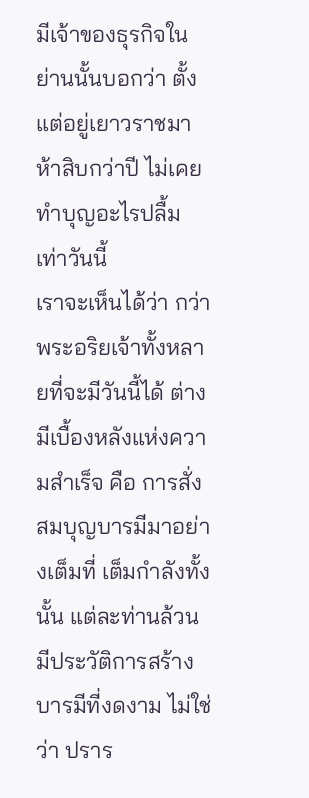มีเจ้าของธุรกิจในย่านนั้นบอกว่า ตั้งแต่อยู่เยาวราชมาห้าสิบกว่าปี ไม่เคยทำบุญอะไรปลื้มเท่าวันนี้
เราจะเห็นได้ว่า กว่าพระอริยเจ้าทั้งหลายที่จะมีวันนี้ได้ ต่างมีเบื้องหลังแห่งความสำเร็จ คือ การสั่งสมบุญบารมีมาอย่างเต็มที่ เต็มกำลังทั้งนั้น แต่ละท่านล้วนมีประวัติการสร้างบารมีที่งดงาม ไม่ใช่ว่า ปราร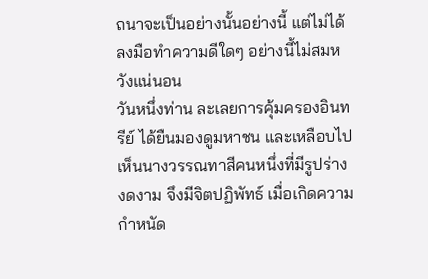ถนาจะเป็นอย่างนั้นอย่างนี้ แต่ไม่ได้ลงมือทำความดีใดๆ อย่างนี้ไม่สมหวังแน่นอน
วันหนึ่งท่าน ละเลยการคุ้มครองอินทรีย์ ได้ยืนมองดูมหาชน และเหลือบไปเห็นนางวรรณทาสีคนหนึ่งที่มีรูปร่างงดงาม จึงมีจิตปฏิพัทธ์ เมื่อเกิดความกำหนัด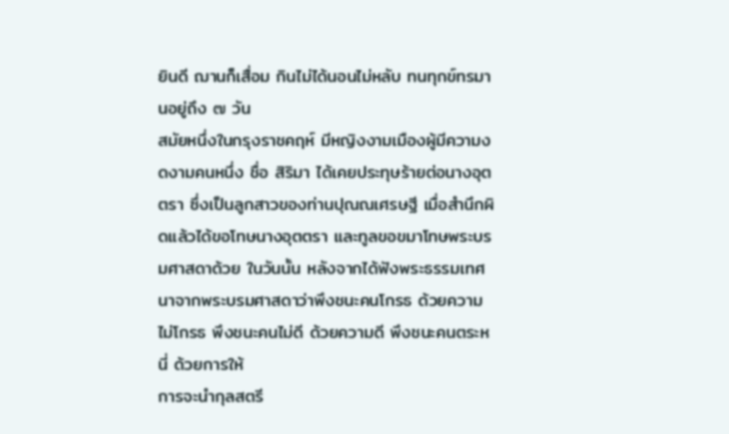ยินดี ฌานก็เสื่อม กินไม่ได้นอนไม่หลับ ทนทุกข์ทรมานอยู่ถึง ๗ วัน
สมัยหนึ่งในกรุงราชคฤห์ มีหญิงงามเมืองผู้มีความงดงามคนหนึ่ง ชื่อ สิริมา ได้เคยประทุษร้ายต่อนางอุตตรา ซึ่งเป็นลูกสาวของท่านปุณณเศรษฐี เมื่อสำนึกผิดแล้วได้ขอโทษนางอุตตรา และทูลขอขมาโทษพระบรมศาสดาด้วย ในวันนั้น หลังจากได้ฟังพระธรรมเทศนาจากพระบรมศาสดาว่าพึงชนะคนโกรธ ด้วยความไม่โกรธ พึงชนะคนไม่ดี ด้วยความดี พึงชนะคนตระหนี่ ด้วยการให้
การจะนำกุลสตรี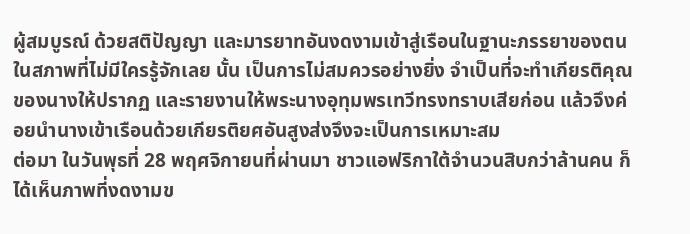ผู้สมบูรณ์ ด้วยสติปัญญา และมารยาทอันงดงามเข้าสู่เรือนในฐานะภรรยาของตนในสภาพที่ไม่มีใครรู้จักเลย นั้น เป็นการไม่สมควรอย่างยิ่ง จำเป็นที่จะทำเกียรติคุณของนางให้ปรากฏ และรายงานให้พระนางอุทุมพรเทวีทรงทราบเสียก่อน แล้วจึงค่อยนำนางเข้าเรือนด้วยเกียรติยศอันสูงส่งจึงจะเป็นการเหมาะสม
ต่อมา ในวันพุธที่ 28 พฤศจิกายนที่ผ่านมา ชาวแอฟริกาใต้จำนวนสิบกว่าล้านคน ก็ได้เห็นภาพที่งดงามข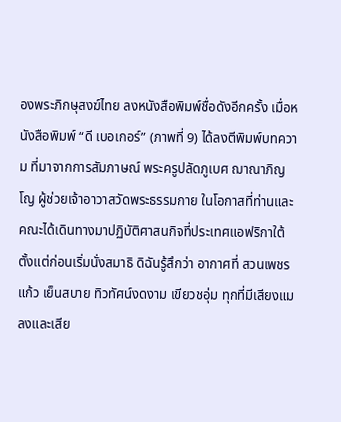องพระภิกษุสงฆ์ไทย ลงหนังสือพิมพ์ชื่อดังอีกครั้ง เมื่อหนังสือพิมพ์ “ดี เบอเกอร์” (ภาพที่ 9) ได้ลงตีพิมพ์บทความ ที่มาจากการสัมภาษณ์ พระครูปลัดภูเบศ ฌาณาภิญโญ ผู้ช่วยเจ้าอาวาสวัดพระธรรมกาย ในโอกาสที่ท่านและคณะได้เดินทางมาปฏิบัติศาสนกิจที่ประเทศแอฟริกาใต้
ตั้งแต่ก่อนเริ่มนั่งสมาธิ ดิฉันรู้สึกว่า อากาศที่ สวนเพชรแก้ว เย็นสบาย ทิวทัศน์งดงาม เขียวชอุ่ม ทุกที่มีเสียงแมลงและเสีย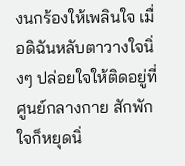งนกร้องให้เพลินใจ เมื่อดิฉันหลับตาวางใจนิ่งๆ ปล่อยใจให้ติดอยู่ที่ศูนย์กลางกาย สักพักใจก็หยุดนิ่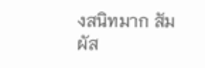งสนิทมาก สัมผัส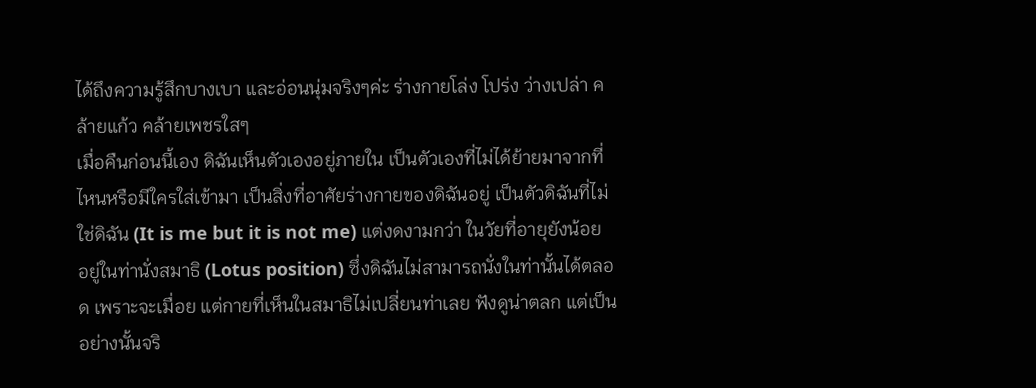ได้ถึงความรู้สึกบางเบา และอ่อนนุ่มจริงๆค่ะ ร่างกายโล่ง โปร่ง ว่างเปล่า คล้ายแก้ว คล้ายเพชรใสๆ
เมื่อคืนก่อนนี้เอง ดิฉันเห็นตัวเองอยู่ภายใน เป็นตัวเองที่ไม่ได้ย้ายมาจากที่ไหนหรือมีใครใส่เข้ามา เป็นสิ่งที่อาศัยร่างกายของดิฉันอยู่ เป็นตัวดิฉันที่ไม่ใช่ดิฉัน (It is me but it is not me) แต่งดงามกว่า ในวัยที่อายุยังน้อย อยู่ในท่านั่งสมาธิ (Lotus position) ซึ่งดิฉันไม่สามารถนั่งในท่านั้นได้ตลอด เพราะจะเมื่อย แต่กายที่เห็นในสมาธิไม่เปลี่ยนท่าเลย ฟังดูน่าตลก แต่เป็นอย่างนั้นจริ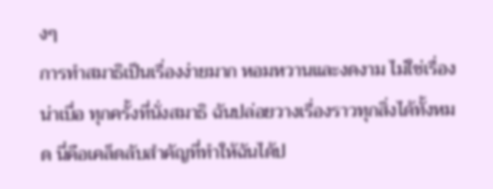งๆ
การทำสมาธิเป็นเรื่องง่ายมาก หอมหวานและงดงาม ไม่ใช่เรื่องน่าเบื่อ ทุกครั้งที่นั่งสมาธิ ฉันปล่อยวางเรื่องราวทุกสิ่งได้ทั้งหมด นี่คือเคล็ดลับสำคัญที่ทำให้ฉันได้ป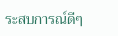ระสบการณ์ดีๆ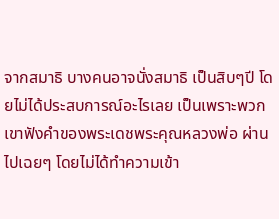จากสมาธิ บางคนอาจนั่งสมาธิ เป็นสิบๆปี โดยไม่ได้ประสบการณ์อะไรเลย เป็นเพราะพวกเขาฟังคำของพระเดชพระคุณหลวงพ่อ ผ่านไปเฉยๆ โดยไม่ได้ทำความเข้า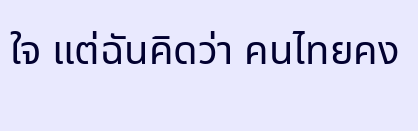ใจ แต่ฉันคิดว่า คนไทยคง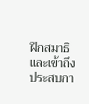ฝึกสมาธิ และเข้าถึงประสบกา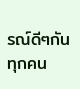รณ์ดีๆกันทุกคน